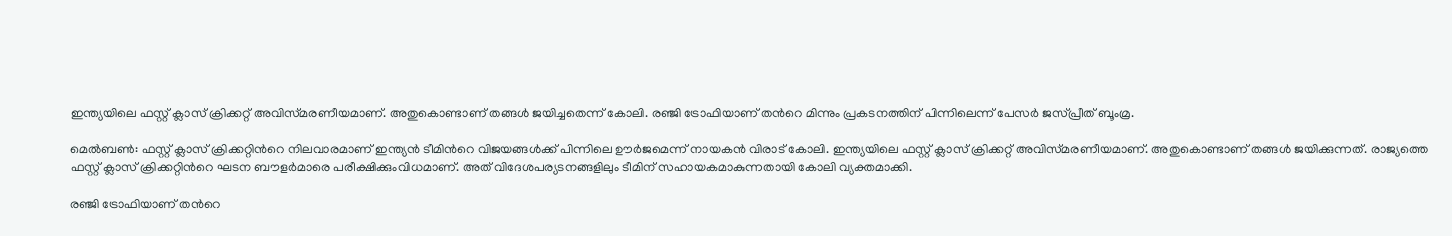ഇന്ത്യയിലെ ഫസ്റ്റ് ക്ലാസ് ക്രിക്കറ്റ് അവിസ്‌മരണീയമാണ്. അതുകൊണ്ടാണ് തങ്ങള്‍ ജയിച്ചതെന്ന് കോലി. രഞ്ജി ട്രോഫിയാണ് തന്‍റെ മിന്നും പ്രകടനത്തിന് പിന്നിലെന്ന് പേസര്‍ ജസ്‌പ്രീത് ബൂംമ്ര.

മെല്‍ബണ്‍: ഫസ്റ്റ് ക്ലാസ് ക്രിക്കറ്റിന്‍റെ നിലവാരമാണ് ഇന്ത്യന്‍ ടീമിന്‍റെ വിജയങ്ങള്‍ക്ക് പിന്നിലെ ഊര്‍ജമെന്ന് നായകന്‍ വിരാട് കോലി. ഇന്ത്യയിലെ ഫസ്റ്റ് ക്ലാസ് ക്രിക്കറ്റ് അവിസ്‌മരണീയമാണ്. അതുകൊണ്ടാണ് തങ്ങള്‍ ജയിക്കുന്നത്. രാജ്യത്തെ ഫസ്റ്റ് ക്ലാസ് ക്രിക്കറ്റിന്‍റെ ഘടന ബൗളര്‍മാരെ പരീക്ഷിക്കുംവിധമാണ്. അത് വിദേശപര്യടനങ്ങളിലും ടീമിന് സഹായകമാകുന്നതായി കോലി വ്യക്തമാക്കി.

രഞ്ജി ട്രോഫിയാണ് തന്‍റെ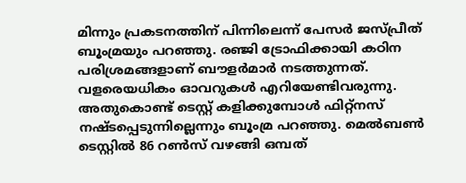മിന്നും പ്രകടനത്തിന് പിന്നിലെന്ന് പേസര്‍ ജസ്‌പ്രീത് ബൂംമ്രയും പറഞ്ഞു. രഞ്ജി ട്രോഫിക്കായി കഠിന പരിശ്രമങ്ങളാണ് ബൗളര്‍മാര്‍ നടത്തുന്നത്. വളരെയധികം ഓവറുകള്‍ എറിയേണ്ടിവരുന്നു. അതുകൊണ്ട് ടെസ്റ്റ് കളിക്കുമ്പോള്‍ ഫിറ്റ്‌നസ് നഷ്ടപ്പെടുന്നില്ലെന്നും ബൂംമ്ര പറഞ്ഞു. മെല്‍ബണ്‍ ടെസ്റ്റില്‍ 86 റണ്‍സ് വഴങ്ങി ഒമ്പത്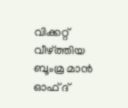വിക്കറ്റ് വീഴ്‌ത്തിയ ബൂംമ്ര മാന്‍ ഓഫ് ദ്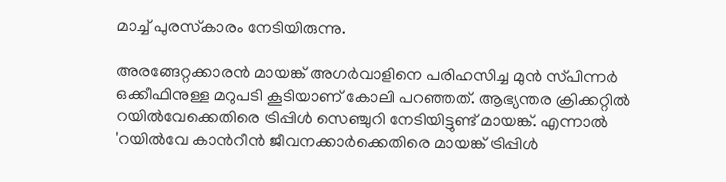മാച്ച് പുരസ്‌കാരം നേടിയിരുന്നു.

അരങ്ങേറ്റക്കാരന്‍ മായങ്ക് അഗര്‍വാളിനെ പരിഹസിച്ച മുന്‍ സ്‌പിന്നര്‍ ഒക്കീഫിനുള്ള മറുപടി കൂടിയാണ് കോലി പറഞ്ഞത്. ആഭ്യന്തര ക്രിക്കറ്റില്‍ റയില്‍വേക്കെതിരെ ട്രിപ്പിള്‍ സെഞ്ചുറി നേടിയിട്ടുണ്ട് മായങ്ക്. എന്നാല്‍ 'റയില്‍വേ കാന്‍റീന്‍ ജീവനക്കാര്‍ക്കെതിരെ മായങ്ക് ട്രിപ്പിള്‍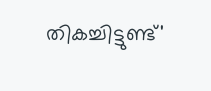തികച്ചിട്ടുണ്ട്'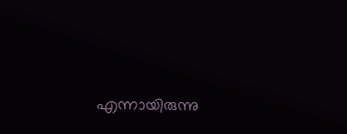എന്നായിരുന്നു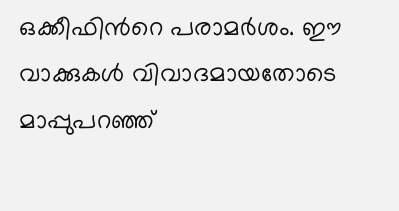ഒക്കീഫിന്‍റെ പരാമര്‍ശം. ഈ വാക്കുകള്‍ വിവാദമായതോടെ മാപ്പുപറഞ്ഞ്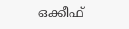ഒക്കീഫ്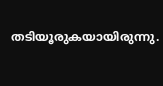തടിയൂരുകയായിരുന്നു.